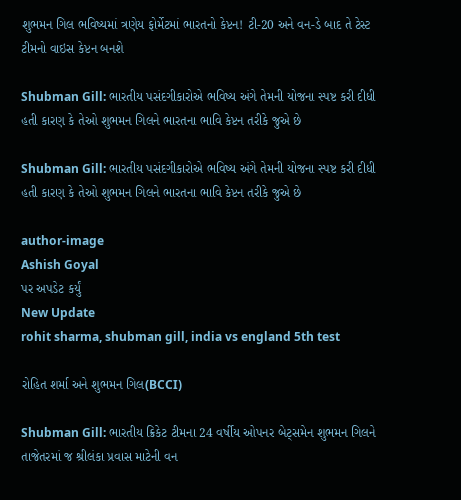શુભમન ગિલ ભવિષ્યમાં ત્રણેય ફોર્મેટમાં ભારતનો કેપ્ટન! ટી-20 અને વન-ડે બાદ તે ટેસ્ટ ટીમનો વાઇસ કેપ્ટન બનશે

Shubman Gill: ભારતીય પસંદગીકારોએ ભવિષ્ય અંગે તેમની યોજના સ્પષ્ટ કરી દીધી હતી કારણ કે તેઓ શુભમન ગિલને ભારતના ભાવિ કેપ્ટન તરીકે જુએ છે

Shubman Gill: ભારતીય પસંદગીકારોએ ભવિષ્ય અંગે તેમની યોજના સ્પષ્ટ કરી દીધી હતી કારણ કે તેઓ શુભમન ગિલને ભારતના ભાવિ કેપ્ટન તરીકે જુએ છે

author-image
Ashish Goyal
પર અપડેટ કર્યું
New Update
rohit sharma, shubman gill, india vs england 5th test

રોહિત શર્મા અને શુભમન ગિલ(BCCI)

Shubman Gill: ભારતીય ક્રિકેટ ટીમના 24 વર્ષીય ઓપનર બેટ્સમેન શુભમન ગિલને તાજેતરમાં જ શ્રીલંકા પ્રવાસ માટેની વન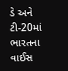ડે અને ટી-20માં ભારતના વાઈસ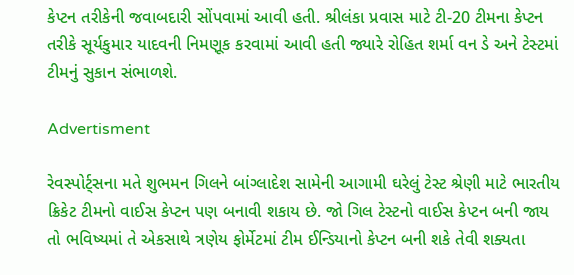કેપ્ટન તરીકેની જવાબદારી સોંપવામાં આવી હતી. શ્રીલંકા પ્રવાસ માટે ટી-20 ટીમના કેપ્ટન તરીકે સૂર્યકુમાર યાદવની નિમણૂક કરવામાં આવી હતી જ્યારે રોહિત શર્મા વન ડે અને ટેસ્ટમાં ટીમનું સુકાન સંભાળશે.

Advertisment

રેવસ્પોર્ટ્સના મતે શુભમન ગિલને બાંગ્લાદેશ સામેની આગામી ઘરેલું ટેસ્ટ શ્રેણી માટે ભારતીય ક્રિકેટ ટીમનો વાઈસ કેપ્ટન પણ બનાવી શકાય છે. જો ગિલ ટેસ્ટનો વાઈસ કેપ્ટન બની જાય તો ભવિષ્યમાં તે એકસાથે ત્રણેય ફોર્મેટમાં ટીમ ઈન્ડિયાનો કેપ્ટન બની શકે તેવી શક્યતા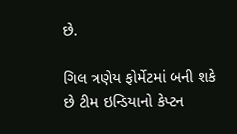છે.

ગિલ ત્રણેય ફોર્મેટમાં બની શકે છે ટીમ ઇન્ડિયાનો કેપ્ટન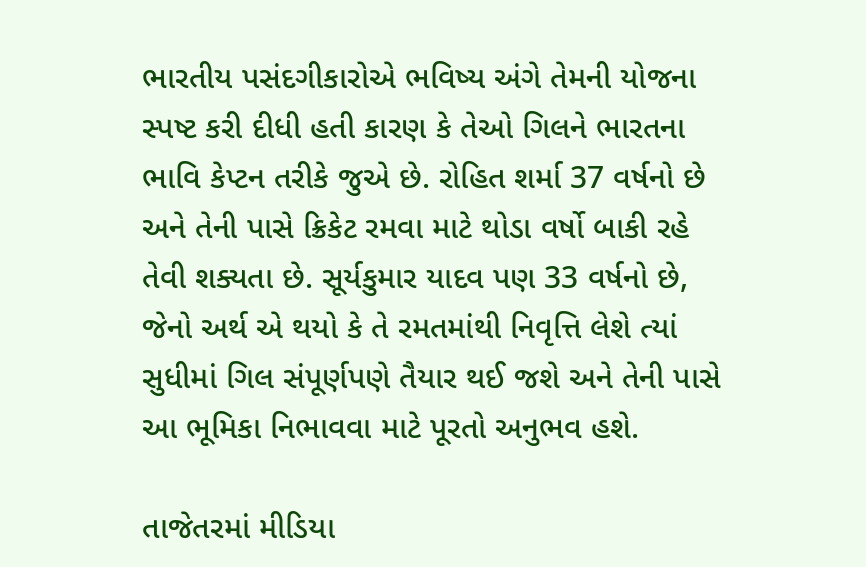ભારતીય પસંદગીકારોએ ભવિષ્ય અંગે તેમની યોજના સ્પષ્ટ કરી દીધી હતી કારણ કે તેઓ ગિલને ભારતના ભાવિ કેપ્ટન તરીકે જુએ છે. રોહિત શર્મા 37 વર્ષનો છે અને તેની પાસે ક્રિકેટ રમવા માટે થોડા વર્ષો બાકી રહે તેવી શક્યતા છે. સૂર્યકુમાર યાદવ પણ 33 વર્ષનો છે, જેનો અર્થ એ થયો કે તે રમતમાંથી નિવૃત્તિ લેશે ત્યાં સુધીમાં ગિલ સંપૂર્ણપણે તૈયાર થઈ જશે અને તેની પાસે આ ભૂમિકા નિભાવવા માટે પૂરતો અનુભવ હશે.

તાજેતરમાં મીડિયા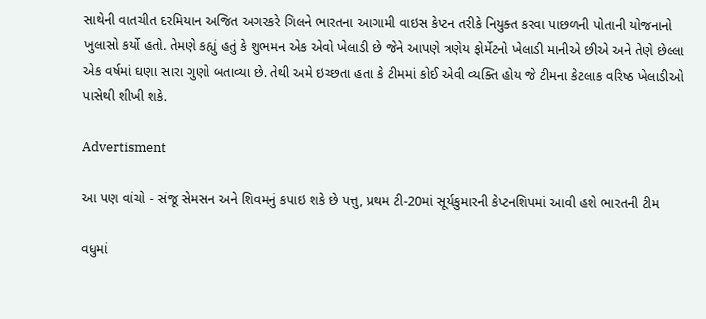સાથેની વાતચીત દરમિયાન અજિત અગરકરે ગિલને ભારતના આગામી વાઇસ કેપ્ટન તરીકે નિયુક્ત કરવા પાછળની પોતાની યોજનાનો ખુલાસો કર્યો હતો. તેમણે કહ્યું હતું કે શુભમન એક એવો ખેલાડી છે જેને આપણે ત્રણેય ફોર્મેટનો ખેલાડી માનીએ છીએ અને તેણે છેલ્લા એક વર્ષમાં ઘણા સારા ગુણો બતાવ્યા છે. તેથી અમે ઇચ્છતા હતા કે ટીમમાં કોઈ એવી વ્યક્તિ હોય જે ટીમના કેટલાક વરિષ્ઠ ખેલાડીઓ પાસેથી શીખી શકે.

Advertisment

આ પણ વાંચો - સંજૂ સેમસન અને શિવમનું કપાઇ શકે છે પત્તુ, પ્રથમ ટી-20માં સૂર્યકુમારની કેપ્ટનશિપમાં આવી હશે ભારતની ટીમ

વધુમાં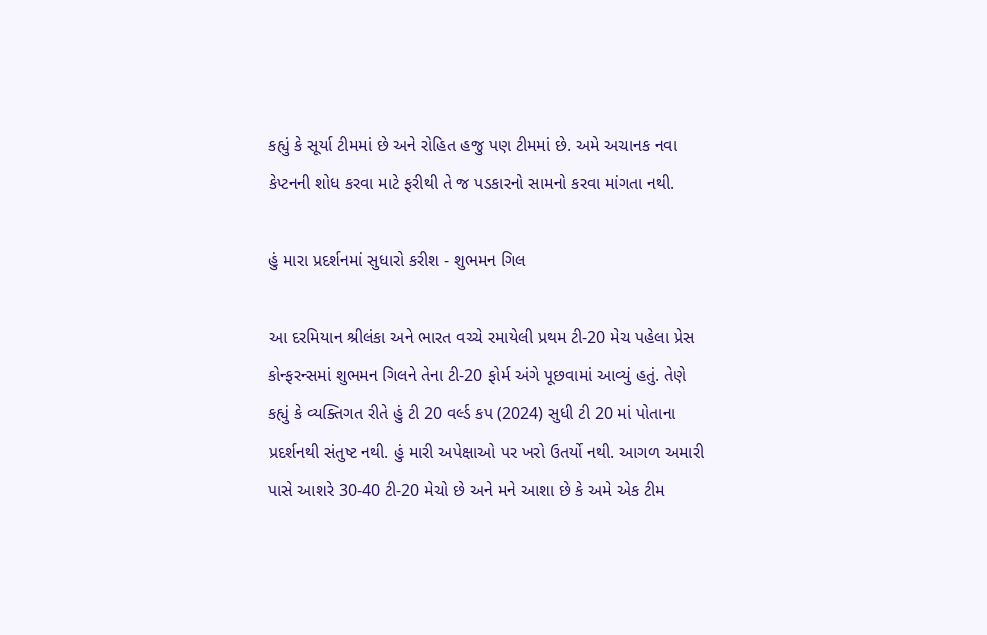કહ્યું કે સૂર્યા ટીમમાં છે અને રોહિત હજુ પણ ટીમમાં છે. અમે અચાનક નવા કેપ્ટનની શોધ કરવા માટે ફરીથી તે જ પડકારનો સામનો કરવા માંગતા નથી.

હું મારા પ્રદર્શનમાં સુધારો કરીશ - શુભમન ગિલ

આ દરમિયાન શ્રીલંકા અને ભારત વચ્ચે રમાયેલી પ્રથમ ટી-20 મેચ પહેલા પ્રેસ કોન્ફરન્સમાં શુભમન ગિલને તેના ટી-20 ફોર્મ અંગે પૂછવામાં આવ્યું હતું. તેણે કહ્યું કે વ્યક્તિગત રીતે હું ટી 20 વર્લ્ડ કપ (2024) સુધી ટી 20 માં પોતાના પ્રદર્શનથી સંતુષ્ટ નથી. હું મારી અપેક્ષાઓ પર ખરો ઉતર્યો નથી. આગળ અમારી પાસે આશરે 30-40 ટી-20 મેચો છે અને મને આશા છે કે અમે એક ટીમ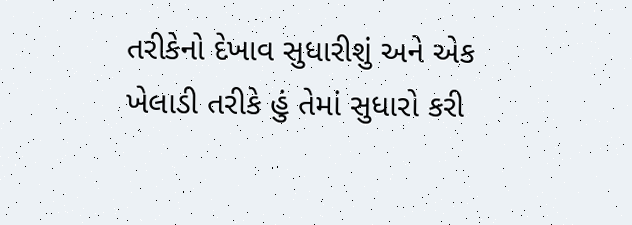તરીકેનો દેખાવ સુધારીશું અને એક ખેલાડી તરીકે હું તેમાં સુધારો કરી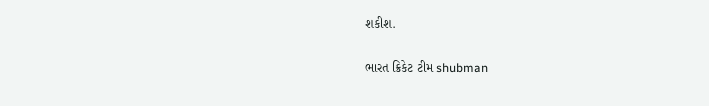શકીશ.

ભારત ક્રિકેટ ટીમ shubman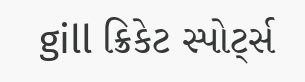gill ક્રિકેટ સ્પોર્ટ્સ